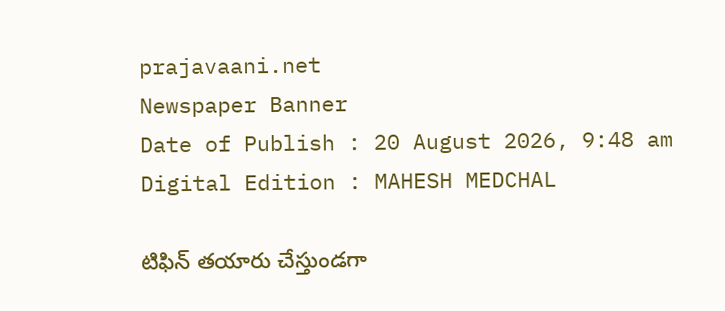prajavaani.net
Newspaper Banner
Date of Publish : 20 August 2026, 9:48 am Digital Edition : MAHESH MEDCHAL

టిఫిన్‌ తయారు చేస్తుండగా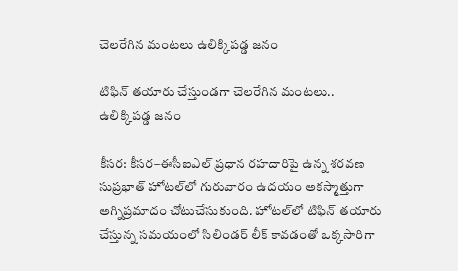చెలరేగిన మంటలు ఉలిక్కిపడ్డ జనం

టిఫిన్‌ తయారు చేస్తుండగా చెలరేగిన మంటలు.. ఉలిక్కిపడ్డ జనం

కీసర: కీసర–ఈసీఐఎల్‌ ప్రధాన రహదారిపై ఉన్న శరవణ సుప్రభాత్‌ హోటల్‌లో గురువారం ఉదయం అకస్మాత్తుగా అగ్నిప్రమాదం చోటుచేసుకుంది. హోటల్‌లో టిఫిన్‌ తయారు చేస్తున్న సమయంలో సిలిండర్‌ లీక్‌ కావడంతో ఒక్కసారిగా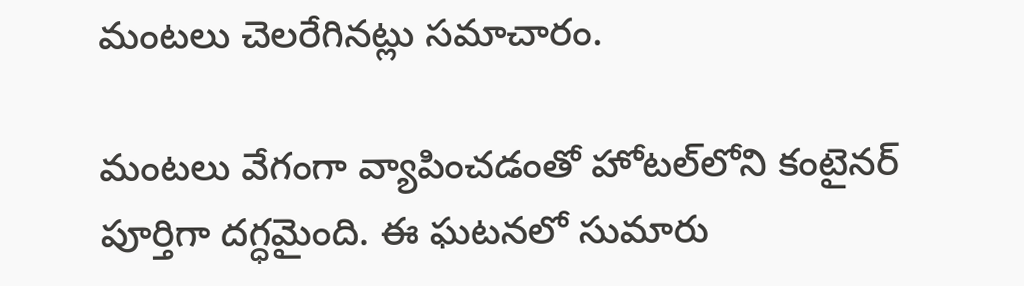మంటలు చెలరేగినట్లు సమాచారం.

మంటలు వేగంగా వ్యాపించడంతో హోటల్‌లోని కంటైనర్‌ పూర్తిగా దగ్ధమైంది. ఈ ఘటనలో సుమారు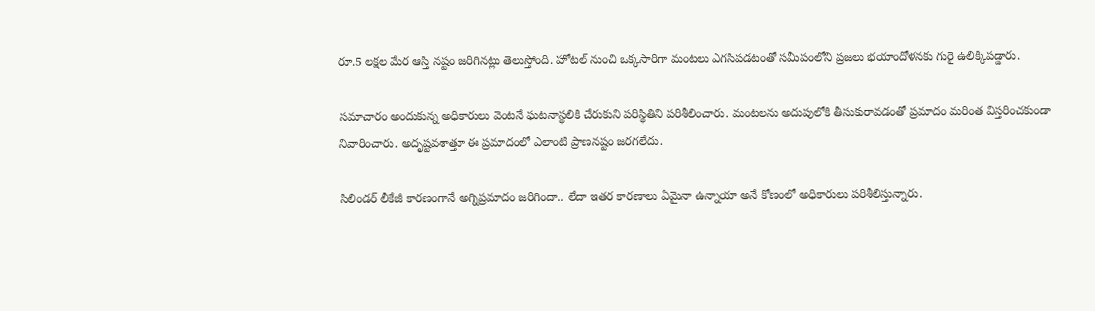రూ.5 లక్షల మేర ఆస్తి నష్టం జరిగినట్లు తెలుస్తోంది. హోటల్‌ నుంచి ఒక్కసారిగా మంటలు ఎగసిపడటంతో సమీపంలోని ప్రజలు భయాందోళనకు గురై ఉలిక్కిపడ్డారు.

సమాచారం అందుకున్న అధికారులు వెంటనే ఘటనాస్థలికి చేరుకుని పరిస్థితిని పరిశీలించారు. మంటలను అదుపులోకి తీసుకురావడంతో ప్రమాదం మరింత విస్తరించకుండా నివారించారు. అదృష్టవశాత్తూ ఈ ప్రమాదంలో ఎలాంటి ప్రాణనష్టం జరగలేదు.

సిలిండర్‌ లీకేజీ కారణంగానే అగ్నిప్రమాదం జరిగిందా.. లేదా ఇతర కారణాలు ఏమైనా ఉన్నాయా అనే కోణంలో అధికారులు పరిశీలిస్తున్నారు.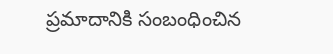ప్రమాదానికి సంబంధించిన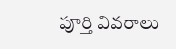పూర్తి వివరాలు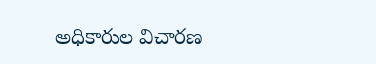అధికారుల విచారణ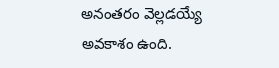అనంతరం వెల్లడయ్యే అవకాశం ఉంది.